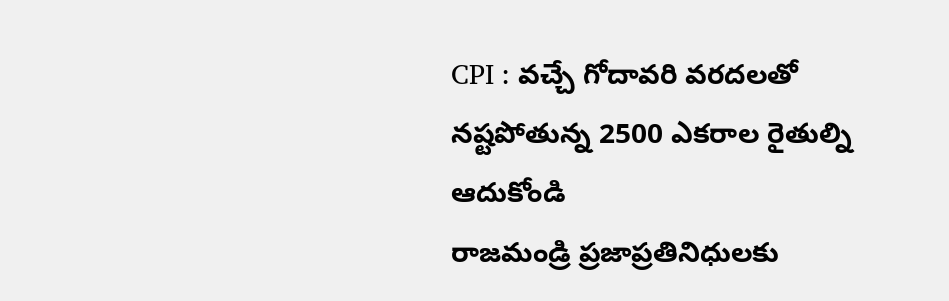CPI : వచ్చే గోదావరి వరదలతో నష్టపోతున్న 2500 ఎకరాల రైతుల్ని ఆదుకోండి
రాజమండ్రి ప్రజాప్రతినిధులకు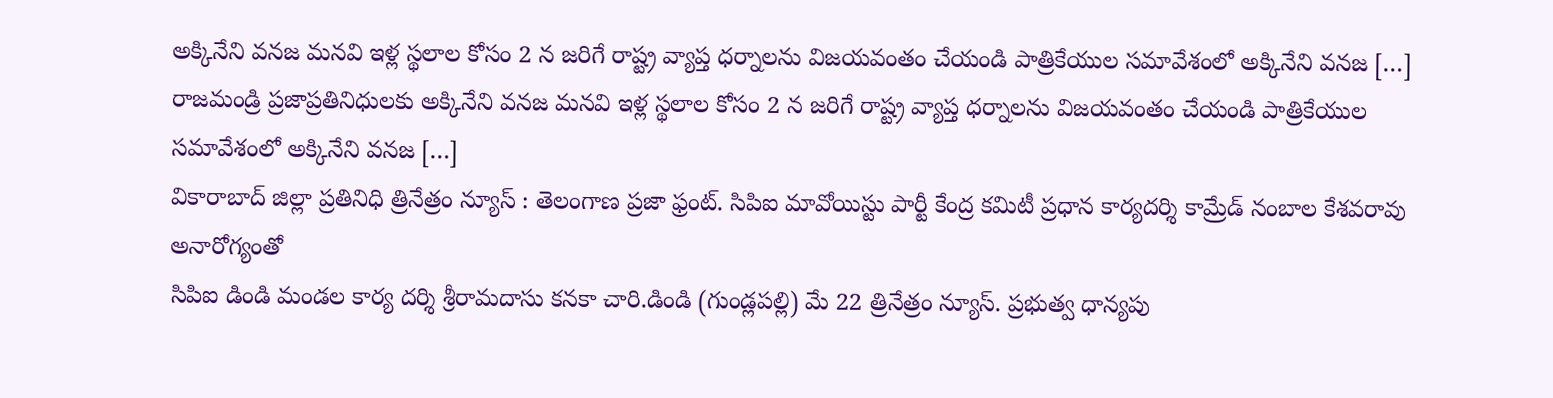అక్కినేని వనజ మనవి ఇళ్ల స్థలాల కోసం 2 న జరిగే రాష్ట్ర వ్యాప్త ధర్నాలను విజయవంతం చేయండి పాత్రికేయుల సమావేశంలో అక్కినేని వనజ […]
రాజమండ్రి ప్రజాప్రతినిధులకు అక్కినేని వనజ మనవి ఇళ్ల స్థలాల కోసం 2 న జరిగే రాష్ట్ర వ్యాప్త ధర్నాలను విజయవంతం చేయండి పాత్రికేయుల సమావేశంలో అక్కినేని వనజ […]
వికారాబాద్ జిల్లా ప్రతినిధి త్రినేత్రం న్యూస్ : తెలంగాణ ప్రజా ఫ్రంట్. సిపిఐ మావోయిస్టు పార్టీ కేంద్ర కమిటీ ప్రధాన కార్యదర్శి కామ్రేడ్ నంబాల కేశవరావు అనారోగ్యంతో
సిపిఐ డిండి మండల కార్య దర్శి శ్రీరామదాసు కనకా చారి.డిండి (గుండ్లపల్లి) మే 22 త్రినేత్రం న్యూస్. ప్రభుత్వ ధాన్యపు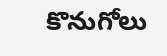కొనుగోలు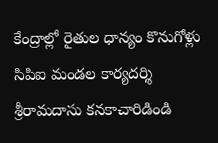కేంద్రాల్లో రైతుల ధాన్యం కొనుగోళ్లు
సిపిఐ మండల కార్యదర్శి శ్రీరామదాసు కనకాచారిడిండి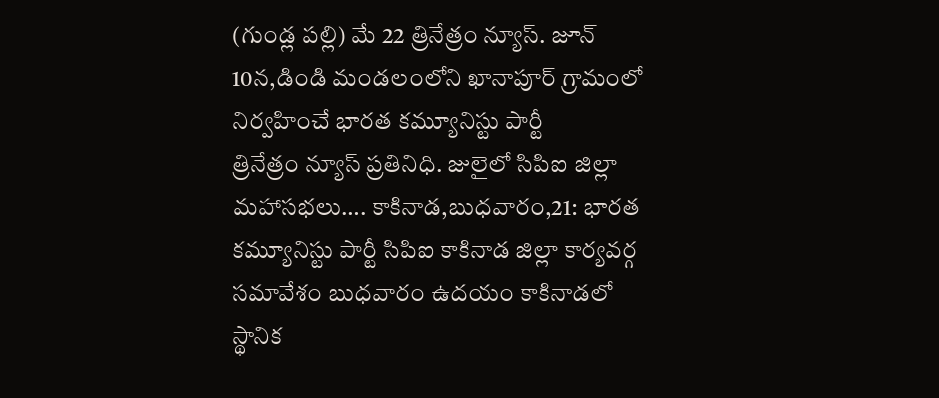(గుండ్ల పల్లి) మే 22 త్రినేత్రం న్యూస్. జూన్ 10న,డిండి మండలంలోని ఖానాపూర్ గ్రామంలో నిర్వహించే భారత కమ్యూనిస్టు పార్టీ
త్రినేత్రం న్యూస్ ప్రతినిధి. జులైలో సిపిఐ జిల్లా మహాసభలు…. కాకినాడ,బుధవారం,21: భారత కమ్యూనిస్టు పార్టీ సిపిఐ కాకినాడ జిల్లా కార్యవర్గ సమావేశం బుధవారం ఉదయం కాకినాడలో స్థానిక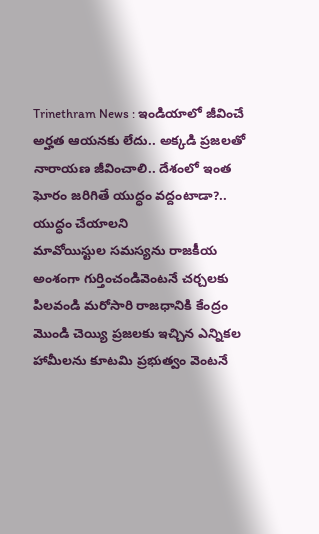Trinethram News : ఇండియాలో జీవించే అర్హత ఆయనకు లేదు.. అక్కడి ప్రజలతో నారాయణ జీవించాలి.. దేశంలో ఇంత ఘోరం జరిగితే యుద్ధం వద్దంటాడా?.. యుద్ధం చేయాలని
మావోయిస్టుల సమస్యను రాజకీయ అంశంగా గుర్తించండివెంటనే చర్చలకు పిలవండి మరోసారి రాజధానికి కేంద్రం మొండి చెయ్యి ప్రజలకు ఇచ్చిన ఎన్నికల హామీలను కూటమి ప్రభుత్వం వెంటనే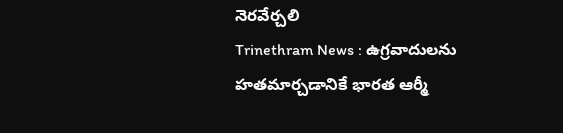నెరవేర్చలి
Trinethram News : ఉగ్రవాదులను హతమార్చడానికే భారత ఆర్మీ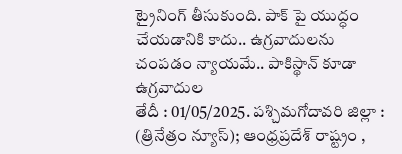ట్రైనింగ్ తీసుకుంది. పాక్ పై యుద్ధం చేయడానికి కాదు.. ఉగ్రవాదులను చంపడం న్యాయమే.. పాకిస్థాన్ కూడా ఉగ్రవాదుల
తేదీ : 01/05/2025. పశ్చిమగోదావరి జిల్లా : (త్రినేత్రం న్యూస్); ఆంధ్రప్రదేశ్ రాష్ట్రం ,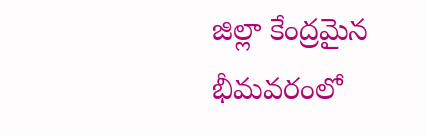జిల్లా కేంద్రమైన భీమవరంలో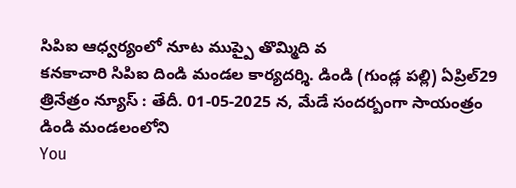సిపిఐ ఆధ్వర్యంలో నూట ముప్పై తొమ్మిది వ
కనకాచారి సిపిఐ దిండి మండల కార్యదర్శి. డిండి (గుండ్ల పల్లి) ఏప్రిల్29 త్రినేత్రం న్యూస్ : తేదీ. 01-05-2025 న, మేడే సందర్బంగా సాయంత్రం డిండి మండలంలోని
You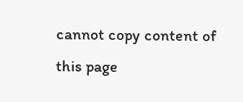cannot copy content of this page